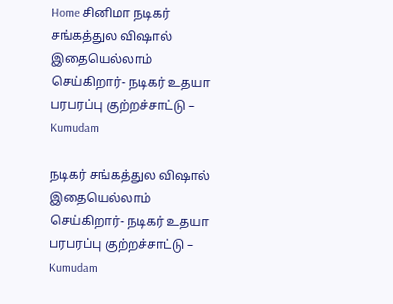Home சினிமா நடிகர் சங்கத்துல விஷால் இதையெல்லாம் செய்கிறார்- நடிகர் உதயா பரபரப்பு குற்றச்சாட்டு – Kumudam

நடிகர் சங்கத்துல விஷால் இதையெல்லாம் செய்கிறார்- நடிகர் உதயா பரபரப்பு குற்றச்சாட்டு – Kumudam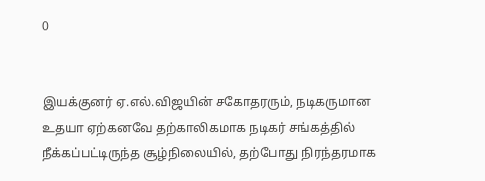0


இயக்குனர் ஏ.எல்.விஜயின் சகோதரரும், நடிகருமான உதயா ஏற்கனவே தற்காலிகமாக நடிகர் சங்கத்தில் நீக்கப்பட்டிருந்த சூழ்நிலையில், தற்போது நிரந்தரமாக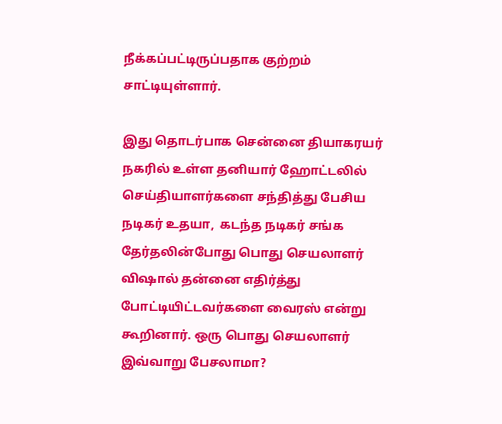நீக்கப்பட்டிருப்பதாக குற்றம் சாட்டியுள்ளார்.

இது தொடர்பாக சென்னை தியாகரயர் நகரில் உள்ள தனியார் ஹோட்டலில் செய்தியாளர்களை சந்தித்து பேசிய நடிகர் உதயா,  கடந்த நடிகர் சங்க தேர்தலின்போது பொது செயலாளர் விஷால் தன்னை எதிர்த்து போட்டியிட்டவர்களை வைரஸ் என்று கூறினார். ஒரு பொது செயலாளர் இவ்வாறு பேசலாமா?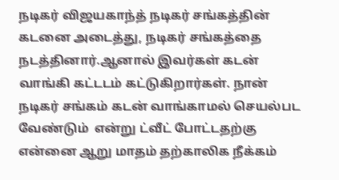நடிகர் விஜயகாந்த் நடிகர் சங்கத்தின் கடனை அடைத்து, நடிகர் சங்கத்தை நடத்தினார்.ஆனால் இவர்கள் கடன் வாங்கி கட்டடம் கட்டுகிறார்கள். நான் நடிகர் சங்கம் கடன் வாங்காமல் செயல்பட வேண்டும்  என்று ட்வீட் போட்டதற்கு என்னை ஆறு மாதம் தற்காலிக நீக்கம்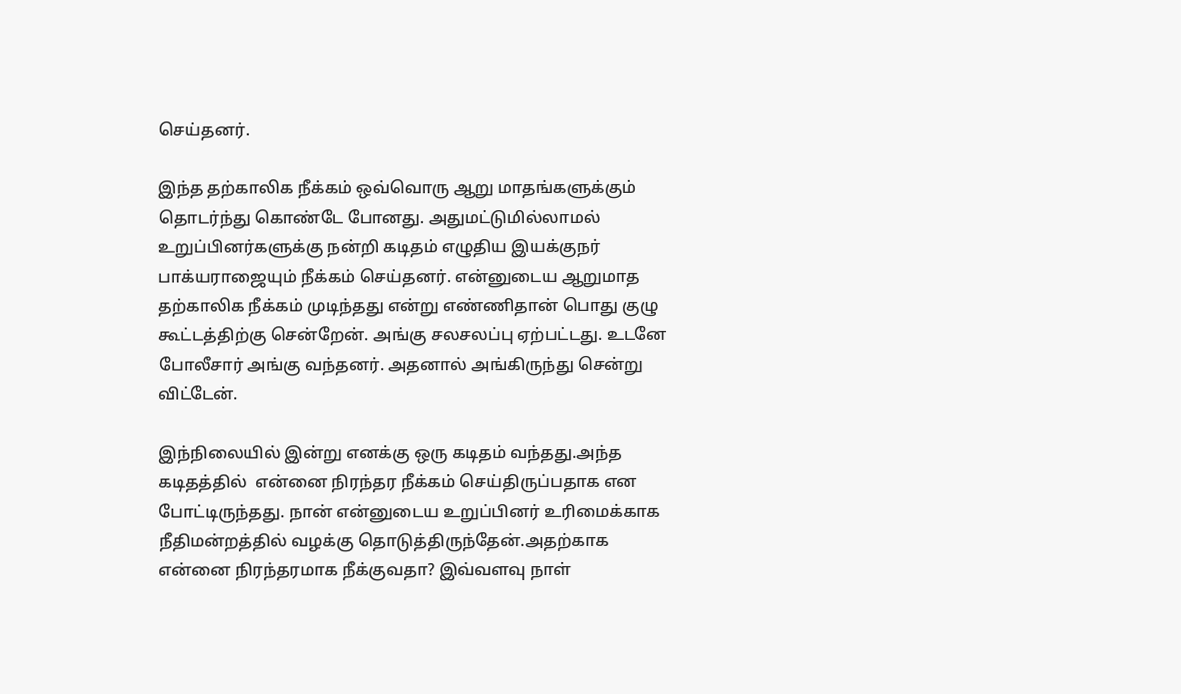செய்தனர்.

இந்த தற்காலிக நீக்கம் ஒவ்வொரு ஆறு மாதங்களுக்கும் தொடர்ந்து கொண்டே போனது. அதுமட்டுமில்லாமல் உறுப்பினர்களுக்கு நன்றி கடிதம் எழுதிய இயக்குநர் பாக்யராஜையும் நீக்கம் செய்தனர். என்னுடைய ஆறுமாத தற்காலிக நீக்கம் முடிந்தது என்று எண்ணிதான் பொது குழு கூட்டத்திற்கு சென்றேன். அங்கு சலசலப்பு ஏற்பட்டது. உடனே போலீசார் அங்கு வந்தனர். அதனால் அங்கிருந்து சென்று விட்டேன்.

இந்நிலையில் இன்று எனக்கு ஒரு கடிதம் வந்தது.அந்த கடிதத்தில்  என்னை நிரந்தர நீக்கம் செய்திருப்பதாக என போட்டிருந்தது. நான் என்னுடைய உறுப்பினர் உரிமைக்காக நீதிமன்றத்தில் வழக்கு தொடுத்திருந்தேன்.அதற்காக என்னை நிரந்தரமாக நீக்குவதா? இவ்வளவு நாள்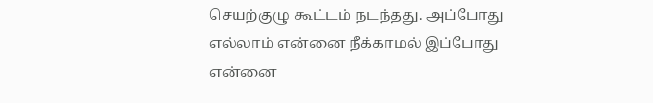செயற்குழு கூட்டம் நடந்தது. அப்போது எல்லாம் என்னை நீக்காமல் இப்போது என்னை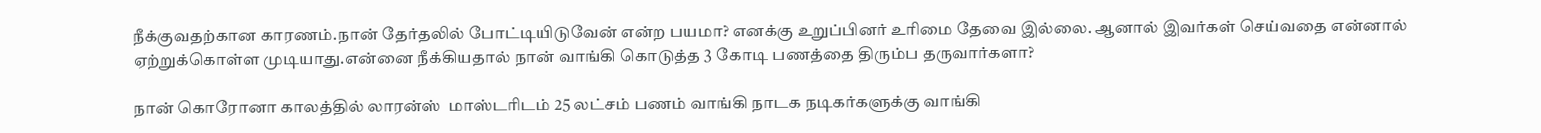நீக்குவதற்கான காரணம்.நான் தேர்தலில் போட்டியிடுவேன் என்ற பயமா? எனக்கு உறுப்பினர் உரிமை தேவை இல்லை. ஆனால் இவர்கள் செய்வதை என்னால் ஏற்றுக்கொள்ள முடியாது.என்னை நீக்கியதால் நான் வாங்கி கொடுத்த 3 கோடி பணத்தை திரும்ப தருவார்களா?

நான் கொரோனா காலத்தில் லாரன்ஸ்  மாஸ்டரிடம் 25 லட்சம் பணம் வாங்கி நாடக நடிகர்களுக்கு வாங்கி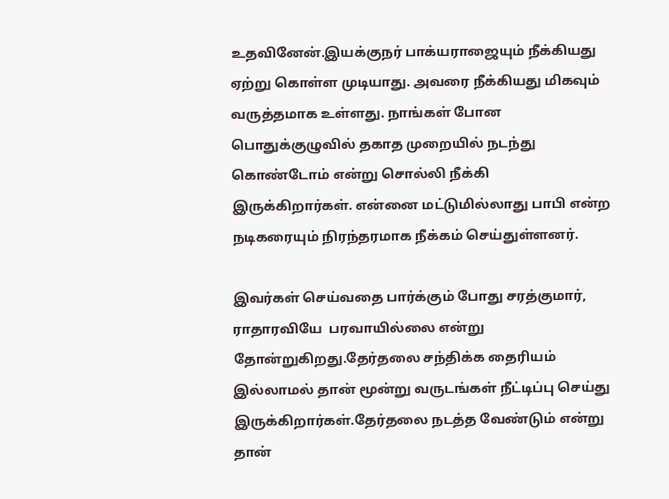உதவினேன்.இயக்குநர் பாக்யராஜையும் நீக்கியது ஏற்று கொள்ள முடியாது. அவரை நீக்கியது மிகவும் வருத்தமாக உள்ளது. நாங்கள் போன பொதுக்குழுவில் தகாத முறையில் நடந்து கொண்டோம் என்று சொல்லி நீக்கி இருக்கிறார்கள். என்னை மட்டுமில்லாது பாபி என்ற நடிகரையும் நிரந்தரமாக நீக்கம் செய்துள்ளனர்.

இவர்கள் செய்வதை பார்க்கும் போது சரத்குமார், ராதாரவியே  பரவாயில்லை என்று தோன்றுகிறது.தேர்தலை சந்திக்க தைரியம் இல்லாமல் தான் மூன்று வருடங்கள் நீட்டிப்பு செய்து இருக்கிறார்கள்.தேர்தலை நடத்த வேண்டும் என்று தான்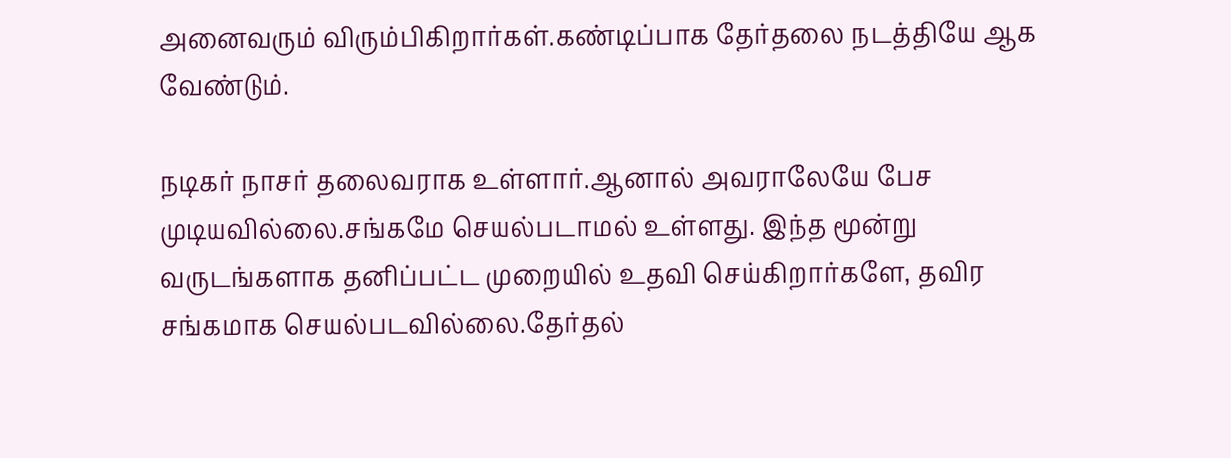அனைவரும் விரும்பிகிறார்கள்.கண்டிப்பாக தேர்தலை நடத்தியே ஆக வேண்டும்.

நடிகர் நாசர் தலைவராக உள்ளார்.ஆனால் அவராலேயே பேச முடியவில்லை.சங்கமே செயல்படாமல் உள்ளது. இந்த மூன்று வருடங்களாக தனிப்பட்ட முறையில் உதவி செய்கிறார்களே, தவிர சங்கமாக செயல்படவில்லை.தேர்தல்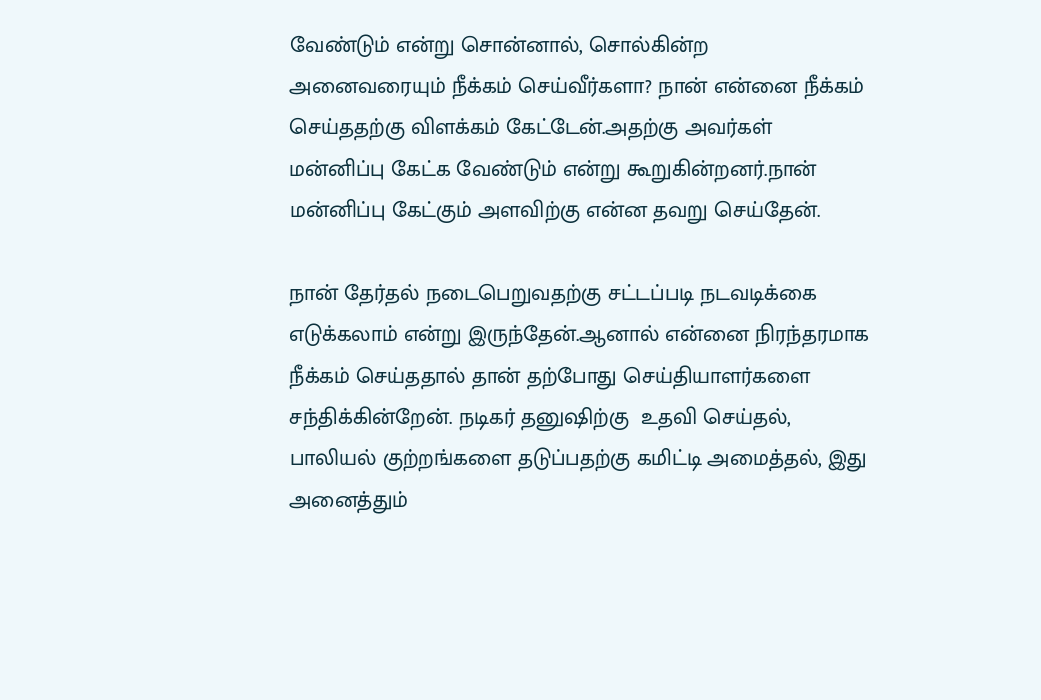வேண்டும் என்று சொன்னால், சொல்கின்ற அனைவரையும் நீக்கம் செய்வீர்களா? நான் என்னை நீக்கம் செய்ததற்கு விளக்கம் கேட்டேன்.அதற்கு அவர்கள் மன்னிப்பு கேட்க வேண்டும் என்று கூறுகின்றனர்.நான் மன்னிப்பு கேட்கும் அளவிற்கு என்ன தவறு செய்தேன்.

நான் தேர்தல் நடைபெறுவதற்கு சட்டப்படி நடவடிக்கை எடுக்கலாம் என்று இருந்தேன்.ஆனால் என்னை நிரந்தரமாக நீக்கம் செய்ததால் தான் தற்போது செய்தியாளர்களை சந்திக்கின்றேன். நடிகர் தனுஷிற்கு  உதவி செய்தல், பாலியல் குற்றங்களை தடுப்பதற்கு கமிட்டி அமைத்தல், இது அனைத்தும்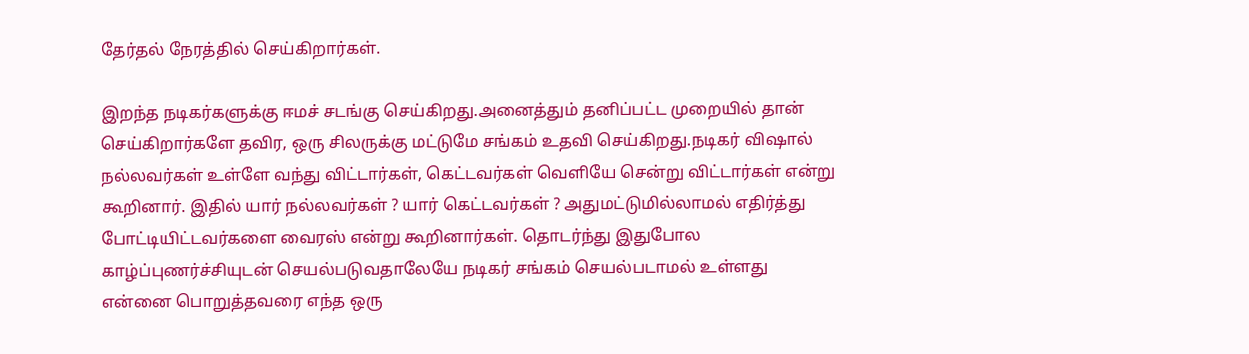தேர்தல் நேரத்தில் செய்கிறார்கள்.

இறந்த நடிகர்களுக்கு ஈமச் சடங்கு செய்கிறது.அனைத்தும் தனிப்பட்ட முறையில் தான் செய்கிறார்களே தவிர, ஒரு சிலருக்கு மட்டுமே சங்கம் உதவி செய்கிறது.நடிகர் விஷால் நல்லவர்கள் உள்ளே வந்து விட்டார்கள், கெட்டவர்கள் வெளியே சென்று விட்டார்கள் என்று கூறினார். இதில் யார் நல்லவர்கள் ? யார் கெட்டவர்கள் ? அதுமட்டுமில்லாமல் எதிர்த்து போட்டியிட்டவர்களை வைரஸ் என்று கூறினார்கள். தொடர்ந்து இதுபோல காழ்ப்புணர்ச்சியுடன் செயல்படுவதாலேயே நடிகர் சங்கம் செயல்படாமல் உள்ளது என்னை பொறுத்தவரை எந்த ஒரு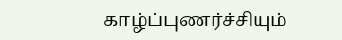காழ்ப்புணர்ச்சியும்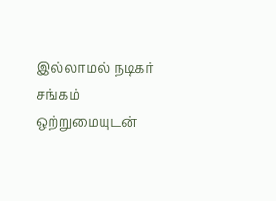இல்லாமல் நடிகர் சங்கம் ஒற்றுமையுடன்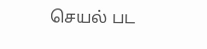செயல் பட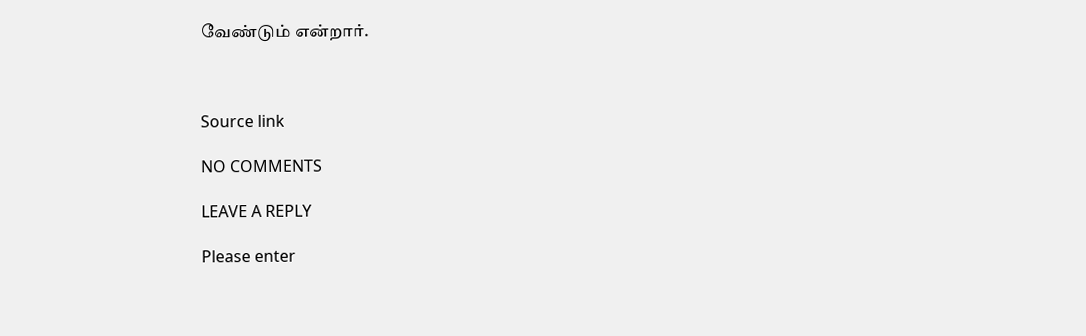வேண்டும் என்றார்.



Source link

NO COMMENTS

LEAVE A REPLY

Please enter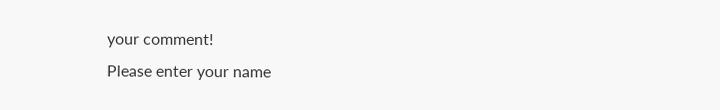your comment!
Please enter your name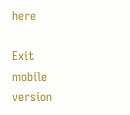here

Exit mobile version